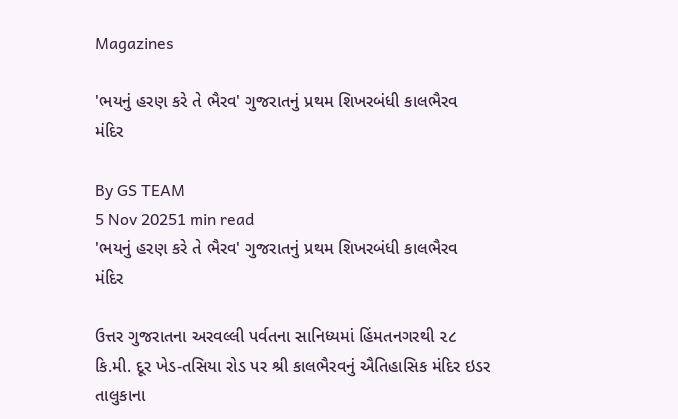Magazines

'ભયનું હરણ કરે તે ભૈરવ' ગુજરાતનું પ્રથમ શિખરબંધી કાલભૈરવ મંદિર

By GS TEAM
5 Nov 20251 min read
'ભયનું હરણ કરે તે ભૈરવ' ગુજરાતનું પ્રથમ શિખરબંધી કાલભૈરવ મંદિર

ઉત્તર ગુજરાતના અરવલ્લી પર્વતના સાનિધ્યમાં હિંમતનગરથી ૨૮ કિ.મી. દૂર ખેડ-તસિયા રોડ પર શ્રી કાલભૈરવનું ઐતિહાસિક મંદિર ઇડર તાલુકાના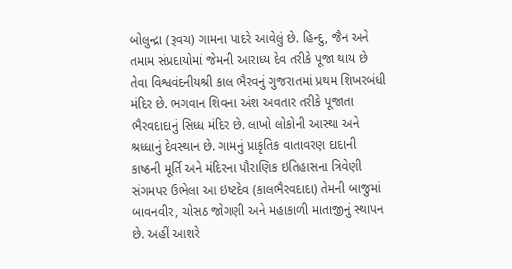બોલુન્દ્રા (રૂવચ) ગામના પાદરે આવેલું છે. હિન્દુ, જૈન અને તમામ સંપ્રદાયોમાં જેમની આરાધ્ય દેવ તરીકે પૂજા થાય છે તેવા વિશ્વવંદનીયશ્રી કાલ ભૈરવનું ગુજરાતમાં પ્રથમ શિખરબંધી મંદિર છે. ભગવાન શિવના અંશ અવતાર તરીકે પૂજાતા ભૈરવદાદાનું સિધ્ધ મંદિર છે. લાખો લોકોની આસ્થા અને શ્રધ્ધાનું દેવસ્થાન છે. ગામનું પ્રાકૃતિક વાતાવરણ દાદાની કાષ્ઠની મૂર્તિ અને મંદિરના પૌરાણિક ઇતિહાસના ત્રિવેણી સંગમપર ઉભેલા આ ઇષ્ટદેવ (કાલભૈરવદાદા) તેમની બાજુમાં બાવનવીર, ચોસઠ જોગણી અને મહાકાળી માતાજીનું સ્થાપન છે. અહીં આશરે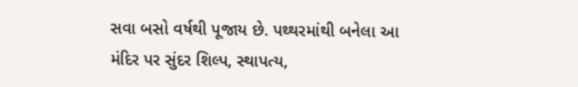સવા બસો વર્ષથી પૂજાય છે. પથ્થરમાંથી બનેલા આ મંદિર પર સુંદર શિલ્પ, સ્થાપત્ય,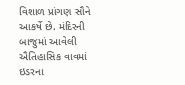વિશાળ પ્રાંગણ સૌને આકર્ષે છે. મંદિરની બાજુમાં આવેલી ઐતિહાસિક વાવમાં ઇડરના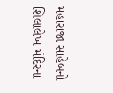મહારાજા સાહેબનો શિલાલેખ મંદિરના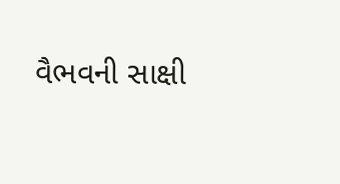વૈભવની સાક્ષી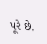પૂરે છે.